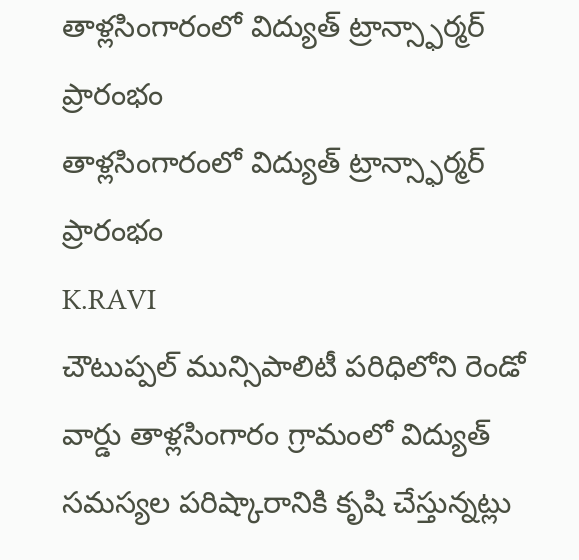తాళ్లసింగారంలో విద్యుత్ ట్రాన్స్ఫార్మర్ ప్రారంభం
తాళ్లసింగారంలో విద్యుత్ ట్రాన్స్ఫార్మర్ ప్రారంభం
K.RAVI
చౌటుప్పల్ మున్సిపాలిటీ పరిధిలోని రెండో వార్డు తాళ్లసింగారం గ్రామంలో విద్యుత్ సమస్యల పరిష్కారానికి కృషి చేస్తున్నట్లు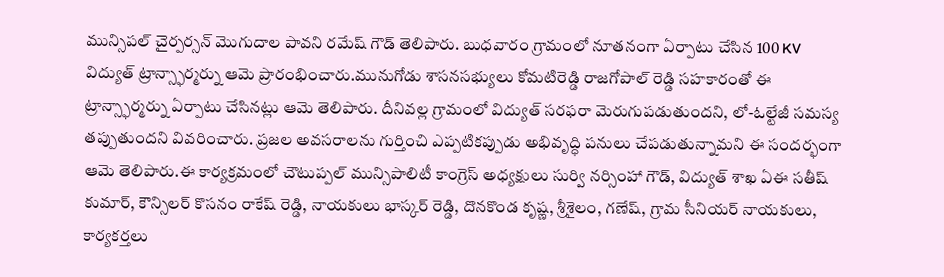మున్సిపల్ చైర్పర్సన్ మొగుదాల పావని రమేష్ గౌడ్ తెలిపారు. బుధవారం గ్రామంలో నూతనంగా ఏర్పాటు చేసిన 100 KV విద్యుత్ ట్రాన్స్ఫార్మర్ను ఆమె ప్రారంభించారు.మునుగోడు శాసనసభ్యులు కోమటిరెడ్డి రాజగోపాల్ రెడ్డి సహకారంతో ఈ ట్రాన్స్ఫార్మర్ను ఏర్పాటు చేసినట్లు ఆమె తెలిపారు. దీనివల్ల గ్రామంలో విద్యుత్ సరఫరా మెరుగుపడుతుందని, లో-ఓల్టేజీ సమస్య తప్పుతుందని వివరించారు. ప్రజల అవసరాలను గుర్తించి ఎప్పటికప్పుడు అభివృద్ధి పనులు చేపడుతున్నామని ఈ సందర్భంగా ఆమె తెలిపారు.ఈ కార్యక్రమంలో చౌటుప్పల్ మున్సిపాలిటీ కాంగ్రెస్ అధ్యక్షులు సుర్వి నర్సింహా గౌడ్, విద్యుత్ శాఖ ఏఈ సతీష్ కుమార్, కౌన్సిలర్ కొసనం రాకేష్ రెడ్డి, నాయకులు భాస్కర్ రెడ్డి, దొనకొండ కృష్ణ, శ్రీశైలం, గణేష్, గ్రామ సీనియర్ నాయకులు, కార్యకర్తలు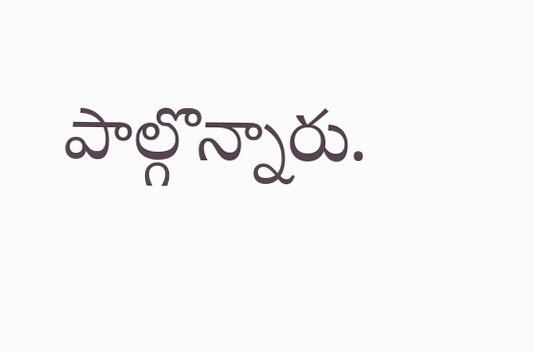పాల్గొన్నారు.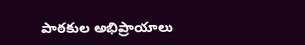పాఠకుల అభిప్రాయాలు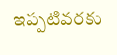ఇప్పటివరకు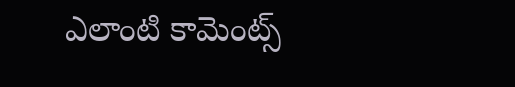ఎలాంటి కామెంట్స్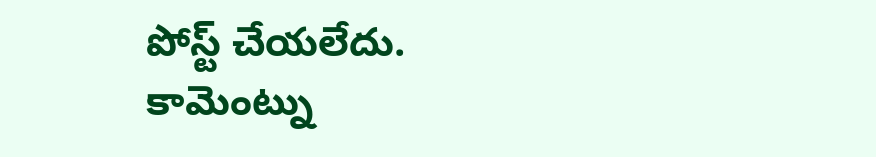పోస్ట్ చేయలేదు.
కామెంట్ను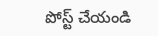పోస్ట్ చేయండి